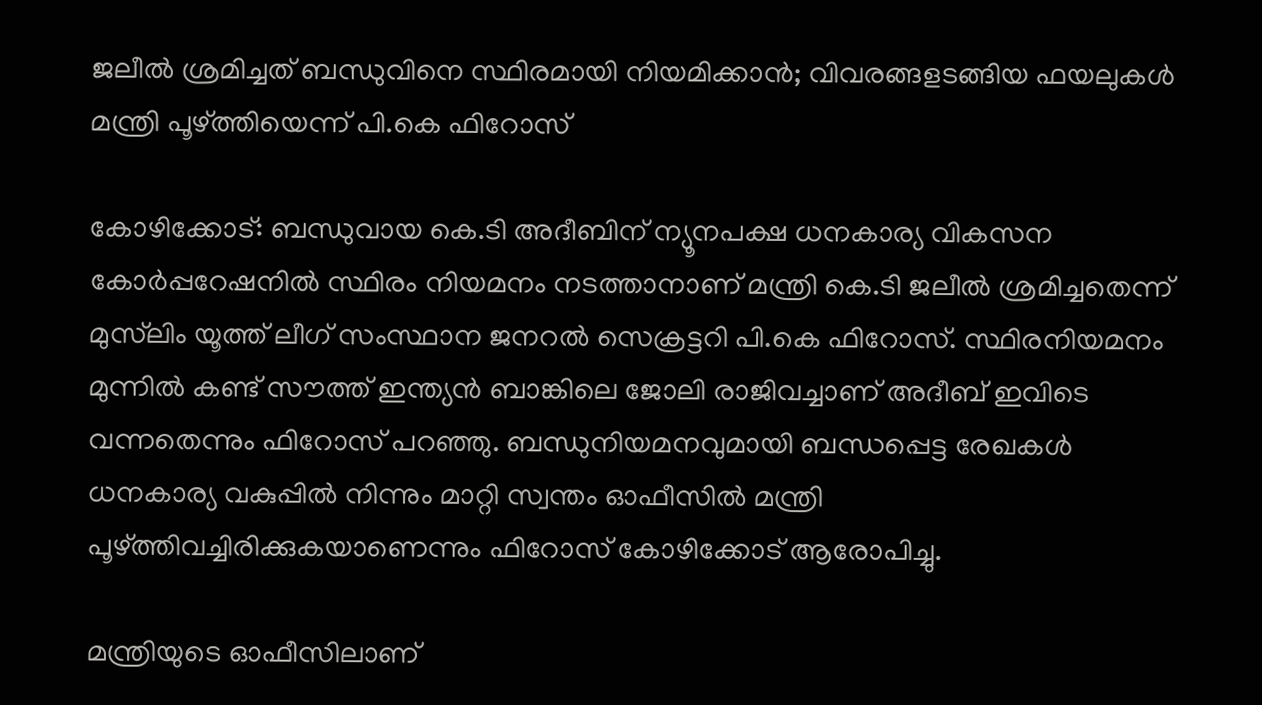ജലീല്‍ ശ്രമിച്ചത് ബന്ധുവിനെ സ്ഥിരമായി നിയമിക്കാന്‍; വിവരങ്ങളടങ്ങിയ ഫയലുകള്‍ മന്ത്രി പൂഴ്ത്തിയെന്ന് പി.കെ ഫിറോസ്

കോഴിക്കോട്: ബന്ധുവായ കെ.ടി അദീബിന് ന്യൂനപക്ഷ ധനകാര്യ വികസന കോര്‍പ്പറേഷനില്‍ സ്ഥിരം നിയമനം നടത്താനാണ് മന്ത്രി കെ.ടി ജലീല്‍ ശ്രമിച്ചതെന്ന് മുസ്‌ലിം യൂത്ത് ലീഗ് സംസ്ഥാന ജനറല്‍ സെക്രട്ടറി പി.കെ ഫിറോസ്. സ്ഥിരനിയമനം മുന്നില്‍ കണ്ട് സൗത്ത് ഇന്ത്യന്‍ ബാങ്കിലെ ജോലി രാജിവച്ചാണ് അദീബ് ഇവിടെ വന്നതെന്നും ഫിറോസ് പറഞ്ഞു. ബന്ധുനിയമനവുമായി ബന്ധപ്പെട്ട രേഖകള്‍ ധനകാര്യ വകുപ്പില്‍ നിന്നും മാറ്റി സ്വന്തം ഓഫീസില്‍ മന്ത്രി പൂഴ്ത്തിവച്ചിരിക്കുകയാണെന്നും ഫിറോസ് കോഴിക്കോട് ആരോപിച്ചു.

മന്ത്രിയുടെ ഓഫീസിലാണ്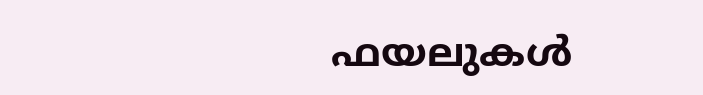ഫയലുകള്‍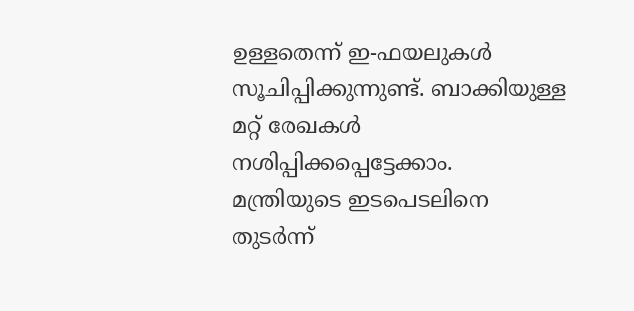ഉള്ളതെന്ന് ഇ-ഫയലുകള്‍ സൂചിപ്പിക്കുന്നുണ്ട്. ബാക്കിയുള്ള മറ്റ് രേഖകള്‍ നശിപ്പിക്കപ്പെട്ടേക്കാം.
മന്ത്രിയുടെ ഇടപെടലിനെ തുടര്‍ന്ന്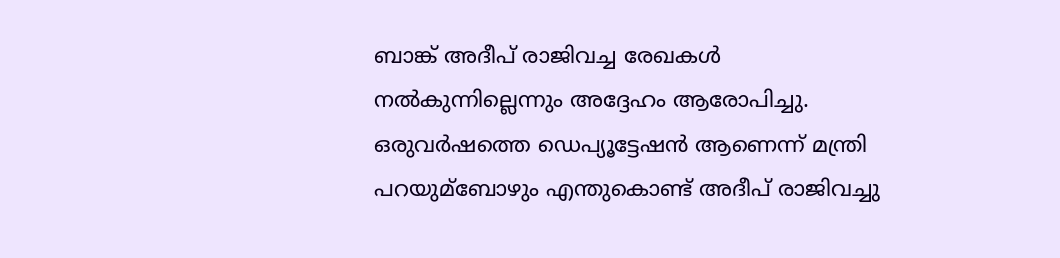ബാങ്ക് അദീപ് രാജിവച്ച രേഖകള്‍ നല്‍കുന്നില്ലെന്നും അദ്ദേഹം ആരോപിച്ചു. ഒരുവര്‍ഷത്തെ ഡെപ്യൂട്ടേഷന്‍ ആണെന്ന് മന്ത്രി പറയുമ്ബോഴും എന്തുകൊണ്ട് അദീപ് രാജിവച്ചു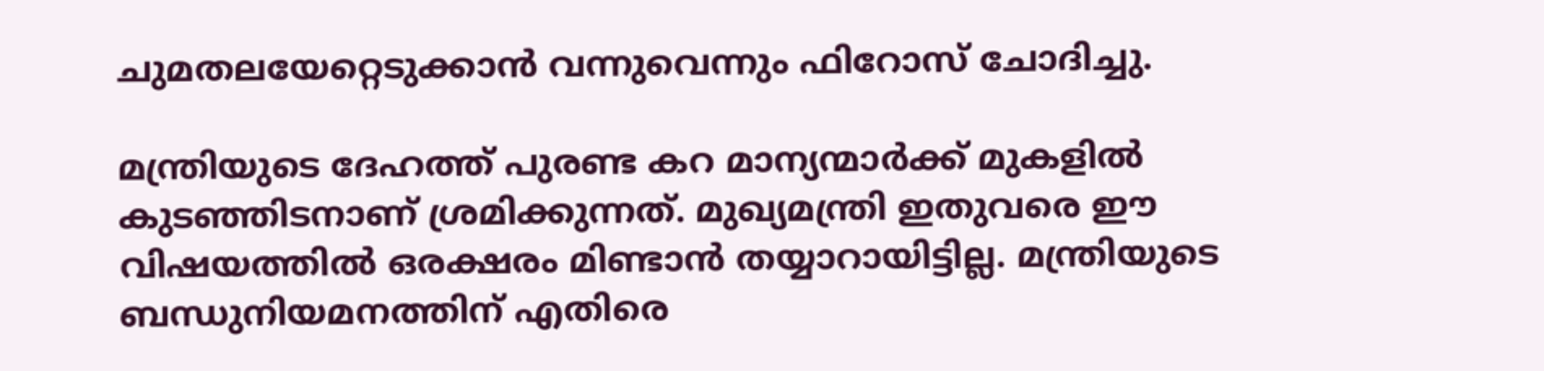ചുമതലയേറ്റെടുക്കാന്‍ വന്നുവെന്നും ഫിറോസ് ചോദിച്ചു.

മന്ത്രിയുടെ ദേഹത്ത് പുരണ്ട കറ മാന്യന്മാര്‍ക്ക് മുകളില്‍ കുടഞ്ഞിടനാണ് ശ്രമിക്കുന്നത്. മുഖ്യമന്ത്രി ഇതുവരെ ഈ വിഷയത്തില്‍ ഒരക്ഷരം മിണ്ടാന്‍ തയ്യാറായിട്ടില്ല. മന്ത്രിയുടെ ബന്ധുനിയമനത്തിന് എതിരെ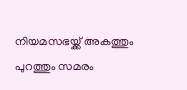നിയമസഭയ്ക്ക് അകത്തും പുറത്തും സമരം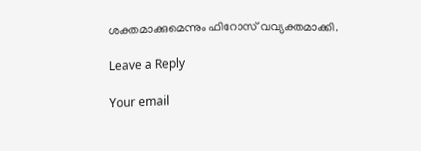ശക്തമാക്കുമെന്നും ഫിറോസ് വവ്യക്തമാക്കി.

Leave a Reply

Your email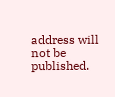address will not be published.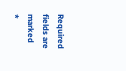Required fields are marked *